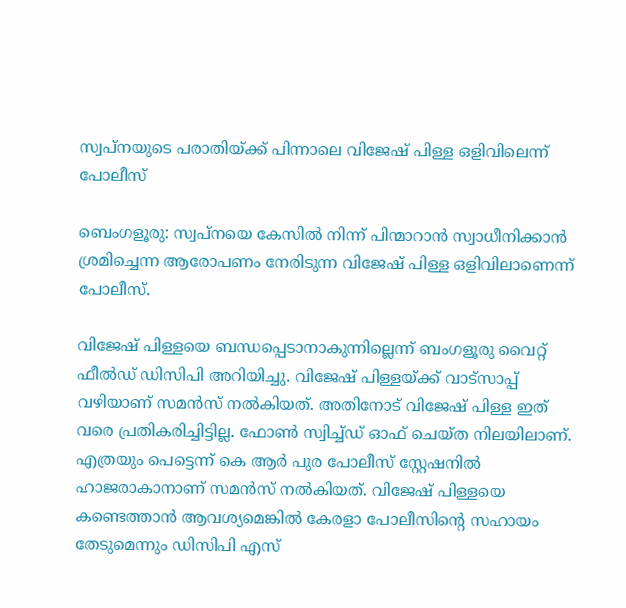സ്വപ്നയുടെ പരാതിയ്ക്ക് പിന്നാലെ വിജേഷ് പിള്ള ഒളിവിലെന്ന് പോലീസ്

ബെംഗളൂരു: സ്വപ്നയെ കേസിൽ നിന്ന് പിന്മാറാൻ സ്വാധീനിക്കാൻ ശ്രമിച്ചെന്ന ആരോപണം നേരിടുന്ന വിജേഷ് പിള്ള ഒളിവിലാണെന്ന് പോലീസ്.

വിജേഷ് പിള്ളയെ ബന്ധപ്പെടാനാകുന്നില്ലെന്ന് ബംഗളൂരു വൈറ്റ് ഫീൽഡ് ഡിസിപി അറിയിച്ചു. വിജേഷ് പിള്ളയ്ക്ക് വാട്സാപ്പ് വഴിയാണ് സമൻസ് നൽകിയത്. അതിനോട് വിജേഷ് പിള്ള ഇത് വരെ പ്രതികരിച്ചിട്ടില്ല. ഫോൺ സ്വിച്ച്ഡ് ഓഫ് ചെയ്ത നിലയിലാണ്. എത്രയും പെട്ടെന്ന് കെ ആർ പുര പോലീസ് സ്റ്റേഷനിൽ ഹാജരാകാനാണ് സമൻസ് നൽകിയത്. വിജേഷ് പിള്ളയെ കണ്ടെത്താൻ ആവശ്യമെങ്കിൽ കേരളാ പോലീസിന്റെ സഹായം തേടുമെന്നും ഡിസിപി എസ്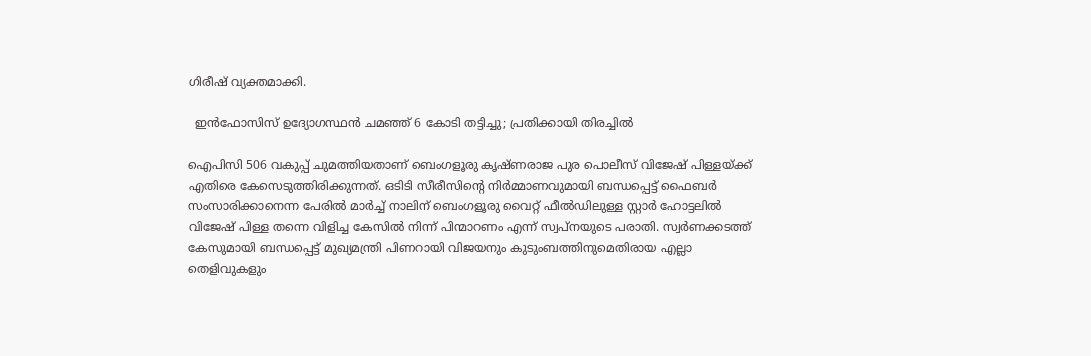ഗിരീഷ് വ്യക്തമാക്കി.

  ഇൻഫോസിസ് ഉദ്യോഗസ്ഥൻ ചമഞ്ഞ് 6 കോടി തട്ടിച്ചു; പ്രതിക്കായി തിരച്ചിൽ

ഐപിസി 506 വകുപ്പ് ചുമത്തിയതാണ് ബെംഗളൂരു കൃഷ്ണരാജ പുര പൊലീസ് വിജേഷ് പിള്ളയ്ക്ക് എതിരെ കേസെടുത്തിരിക്കുന്നത്. ഒടിടി സീരീസിന്റെ നിർമ്മാണവുമായി ബന്ധപ്പെട്ട് ഫൈബർ സംസാരിക്കാനെന്ന പേരിൽ മാർച്ച് നാലിന് ബെംഗളൂരു വൈറ്റ് ഫീൽഡിലുള്ള സ്റ്റാർ ഹോട്ടലിൽ വിജേഷ് പിള്ള തന്നെ വിളിച്ച കേസിൽ നിന്ന് പിന്മാറണം എന്ന് സ്വപ്നയുടെ പരാതി. സ്വർണക്കടത്ത് കേസുമായി ബന്ധപ്പെട്ട് മുഖ്യമന്ത്രി പിണറായി വിജയനും കുടുംബത്തിനുമെതിരായ എല്ലാ തെളിവുകളും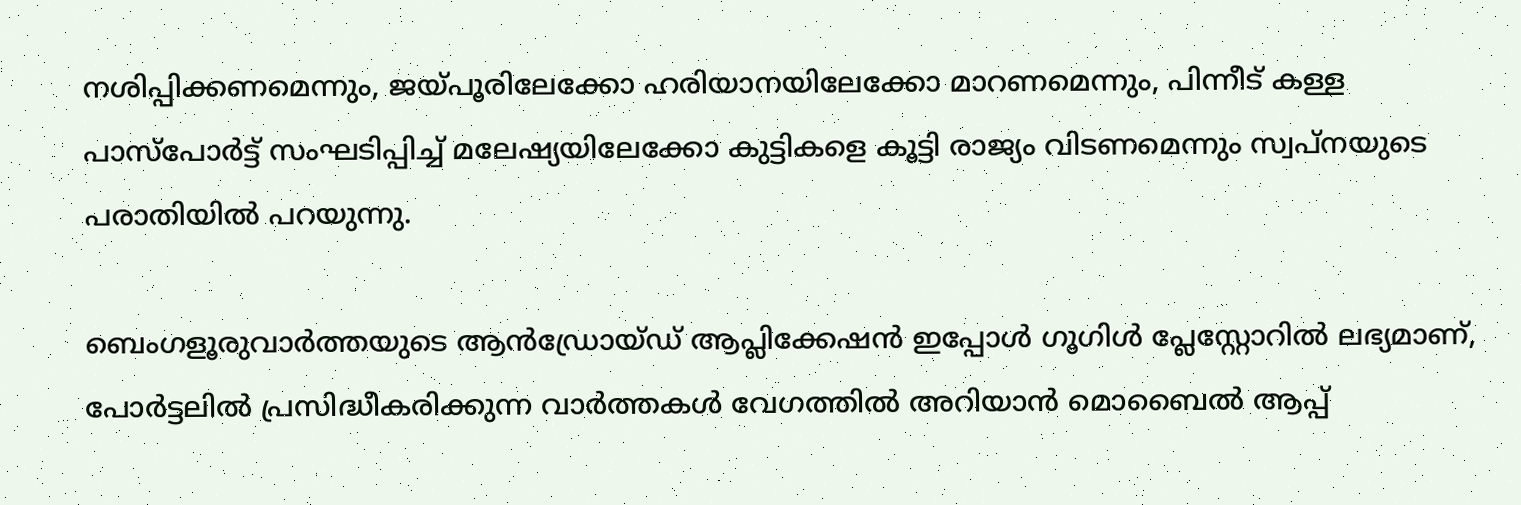നശിപ്പിക്കണമെന്നും, ജയ്പൂരിലേക്കോ ഹരിയാനയിലേക്കോ മാറണമെന്നും, പിന്നീട് കള്ള പാസ്‌പോർട്ട് സംഘടിപ്പിച്ച് മലേഷ്യയിലേക്കോ കുട്ടികളെ കൂട്ടി രാജ്യം വിടണമെന്നും സ്വപ്നയുടെ പരാതിയിൽ പറയുന്നു.

ബെംഗളൂരുവാർത്തയുടെ ആൻഡ്രോയ്ഡ് ആപ്ലിക്കേഷൻ ഇപ്പോൾ ഗൂഗിൾ പ്ലേസ്റ്റോറിൽ ലഭ്യമാണ്, പോർട്ടലിൽ പ്രസിദ്ധീകരിക്കുന്ന വാർത്തകൾ വേഗത്തിൽ അറിയാൻ മൊബൈൽ ആപ്പ്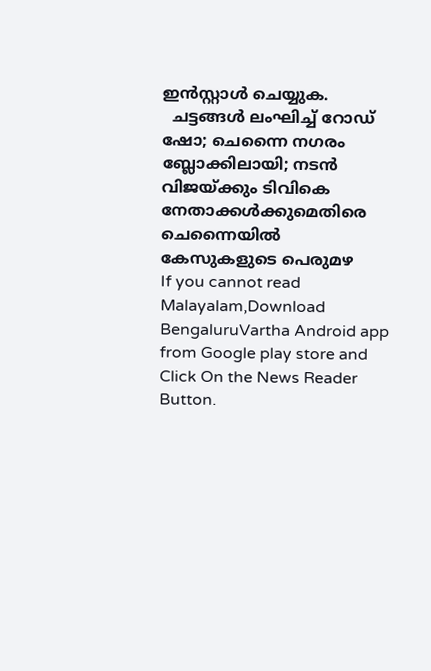ഇൻസ്റ്റാൾ ചെയ്യുക.
  ചട്ടങ്ങൾ ലംഘിച്ച് റോഡ് ഷോ; ചെന്നൈ നഗരം ബ്ലോക്കിലായി; നടൻ വിജയ്ക്കും ടിവികെ നേതാക്കൾക്കുമെതിരെ ചെന്നൈയിൽ കേസുകളുടെ പെരുമഴ
If you cannot read Malayalam,Download BengaluruVartha Android app from Google play store and Click On the News Reader Button.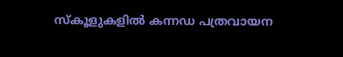സ്കൂളുകളിൽ കന്നഡ പത്രവായന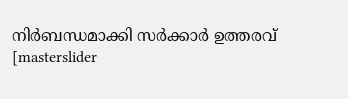നിർബന്ധമാക്കി സർക്കാർ ഉത്തരവ്
[masterslider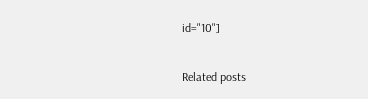id="10"]

Related posts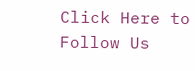Click Here to Follow Us